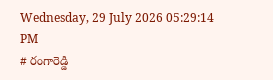Wednesday, 29 July 2026 05:29:14 PM
# రంగారెడ్డి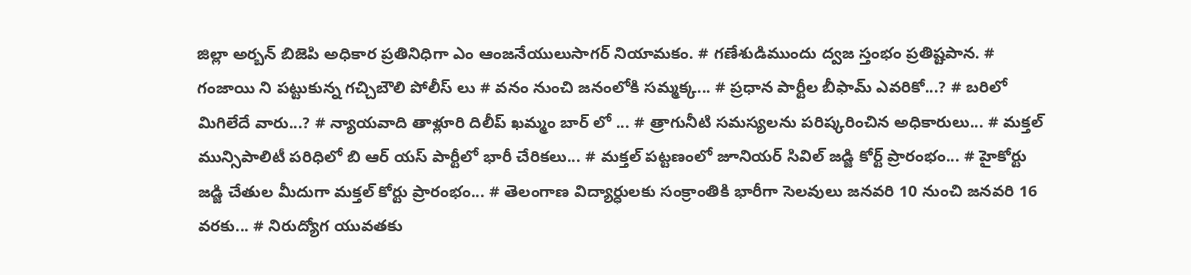జిల్లా అర్బన్ బిజెపి అధికార ప్రతినిధిగా ఎం ఆంజనేయులుసాగర్ నియామకం. # గణేశుడిముందు ద్వజ స్తంభం ప్రతిష్టపాన. # గంజాయి ని పట్టుకున్న గచ్చిబౌలి పోలీస్ లు # వనం నుంచి జనంలోకి సమ్మక్క... # ప్రధాన పార్టీల బీఫామ్ ఎవరికో...? # బరిలో మిగిలేదే వారు...? # న్యాయవాది తాళ్లూరి దిలీప్ ఖమ్మం బార్ లో ... # త్రాగునీటి సమస్యలను పరిష్కరించిన అధికారులు... # మక్తల్ మున్సిపాలిటీ పరిధిలో బి ఆర్ యస్ పార్టీలో భారీ చేరికలు... # మక్తల్ పట్టణంలో జూనియర్ సివిల్ జడ్జి కోర్ట్ ప్రారంభం... # హైకోర్టు జడ్జి చేతుల మీదుగా మక్తల్ కోర్టు ప్రారంభం... # తెలంగాణ విద్యార్ధులకు సంక్రాంతికి భారీగా సెలవులు జనవరి 10 నుంచి జనవరి 16 వరకు... # నిరుద్యోగ యువతకు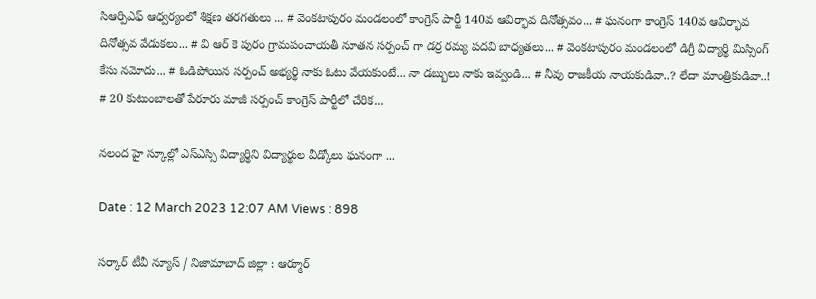సిఆర్పిఎఫ్ ఆధ్వర్యంలో శిక్షణ తరగతులు ... # వెంకటాపురం మండలంలో కాంగ్రెస్ పార్టీ 140వ ఆవిర్భావ దినోత్సవం... # ఘనంగా కాంగ్రెస్ 140వ ఆవిర్భావ దినోత్సవ వేడుకలు... # వి ఆర్ కె పురం గ్రామపంచాయతీ నూతన సర్పంచ్ గా డర్ర రమ్య పదవి బాధ్యతలు... # వెంకటాపురం మండలంలో డిగ్రీ విద్యార్థి మిస్సింగ్ కేసు నమోదు... # ఓడిపోయిన సర్పంచ్ అభ్యర్థి నాకు ఓటు వేయకుంటే... నా డబ్బులు నాకు ఇవ్వండి... # నీవు రాజకీయ నాయకుడివా..? లేదా మాంత్రికుడివా..! # 20 కుటుంబాలతో పేరూరు మాజీ సర్పంచ్ కాంగ్రెస్ పార్టీలో చేరిక...

నలంద హై స్కూల్లో ఎస్ఎస్సి విద్యార్థిని విద్యార్థుల వీడ్కోలు ఘనంగా ...

Date : 12 March 2023 12:07 AM Views : 898

సర్కార్ టీవీ న్యూస్ / నిజామాబాద్ జిల్లా : ఆర్మూర్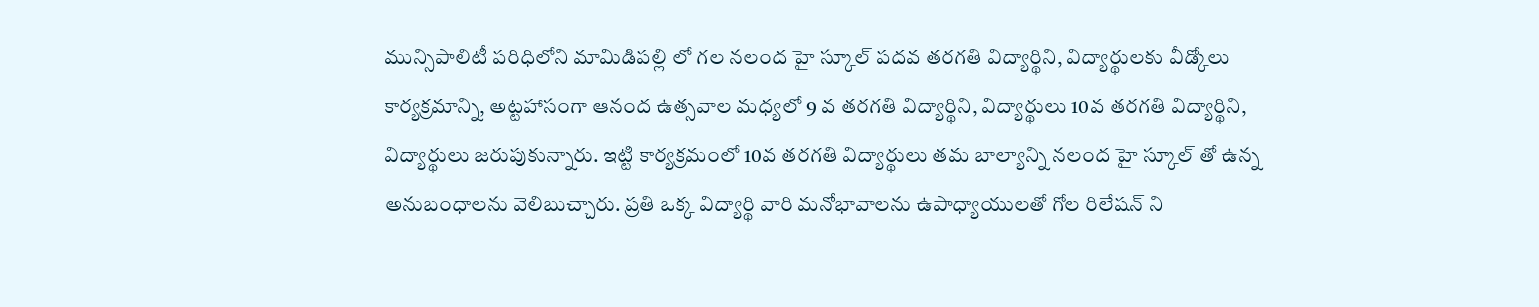మున్సిపాలిటీ పరిధిలోని మామిడిపల్లి లో గల నలంద హై స్కూల్ పదవ తరగతి విద్యార్థిని, విద్యార్థులకు వీడ్కోలు కార్యక్రమాన్ని, అట్టహాసంగా ఆనంద ఉత్సవాల మధ్యలో 9 వ తరగతి విద్యార్థిని, విద్యార్థులు 10వ తరగతి విద్యార్థిని, విద్యార్థులు జరుపుకున్నారు. ఇట్టి కార్యక్రమంలో 10వ తరగతి విద్యార్థులు తమ బాల్యాన్ని నలంద హై స్కూల్ తో ఉన్న అనుబంధాలను వెలిబుచ్చారు. ప్రతి ఒక్క విద్యార్థి వారి మనోభావాలను ఉపాధ్యాయులతో గోల రిలేషన్ ని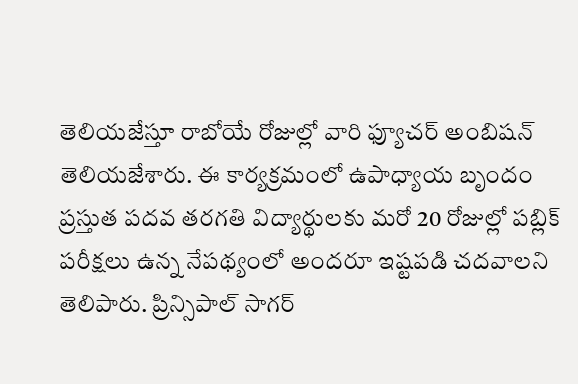తెలియజేస్తూ రాబోయే రోజుల్లో వారి ఫ్యూచర్ అంబిషన్ తెలియజేశారు. ఈ కార్యక్రమంలో ఉపాధ్యాయ బృందం ప్రస్తుత పదవ తరగతి విద్యార్థులకు మరో 20 రోజుల్లో పబ్లిక్ పరీక్షలు ఉన్న నేపథ్యంలో అందరూ ఇష్టపడి చదవాలని తెలిపారు. ప్రిన్సిపాల్ సాగర్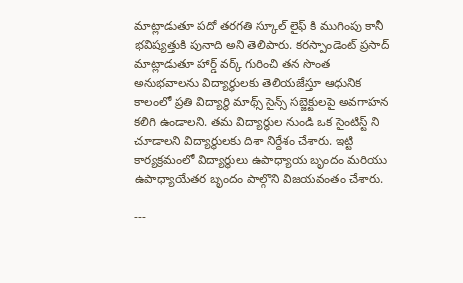మాట్లాడుతూ పదో తరగతి స్కూల్ లైఫ్ కి ముగింపు కానీ భవిష్యత్తుకి పునాది అని తెలిపారు. కరస్పాండెంట్ ప్రసాద్ మాట్లాడుతూ హార్డ్ వర్క్ గురించి తన సొంత అనుభవాలను విద్యార్థులకు తెలియజేస్తూ ఆధునిక కాలంలో ప్రతి విద్యార్థి మాథ్స్ సైన్స్ సబ్జెక్టులపై అవగాహన కలిగి ఉండాలని. తమ విద్యార్థుల నుండి ఒక సైంటిస్ట్ ని చూడాలని విద్యార్థులకు దిశా నిర్దేశం చేశారు. ఇట్టి కార్యక్రమంలో విద్యార్థులు ఉపాధ్యాయ బృందం మరియు ఉపాధ్యాయేతర బృందం పాల్గొని విజయవంతం చేశారు.

---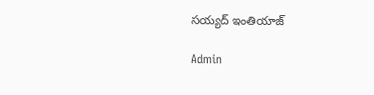సయ్యద్ ఇంతియాజ్

Admin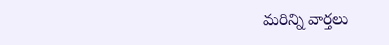మరిన్ని వార్తలు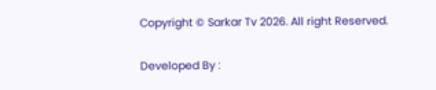Copyright © Sarkar Tv 2026. All right Reserved.

Developed By :